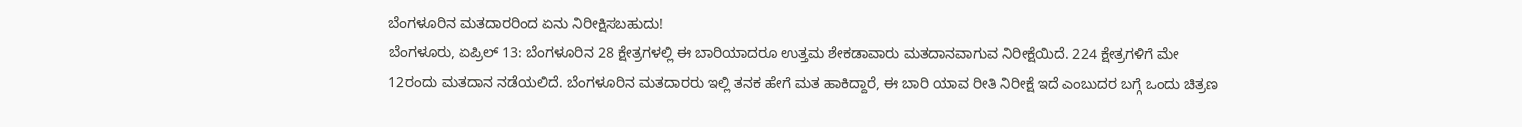ಬೆಂಗಳೂರಿನ ಮತದಾರರಿಂದ ಏನು ನಿರೀಕ್ಷಿಸಬಹುದು!
ಬೆಂಗಳೂರು, ಏಪ್ರಿಲ್ 13: ಬೆಂಗಳೂರಿನ 28 ಕ್ಷೇತ್ರಗಳಲ್ಲಿ ಈ ಬಾರಿಯಾದರೂ ಉತ್ತಮ ಶೇಕಡಾವಾರು ಮತದಾನವಾಗುವ ನಿರೀಕ್ಷೆಯಿದೆ. 224 ಕ್ಷೇತ್ರಗಳಿಗೆ ಮೇ 12ರಂದು ಮತದಾನ ನಡೆಯಲಿದೆ. ಬೆಂಗಳೂರಿನ ಮತದಾರರು ಇಲ್ಲಿ ತನಕ ಹೇಗೆ ಮತ ಹಾಕಿದ್ದಾರೆ, ಈ ಬಾರಿ ಯಾವ ರೀತಿ ನಿರೀಕ್ಷೆ ಇದೆ ಎಂಬುದರ ಬಗ್ಗೆ ಒಂದು ಚಿತ್ರಣ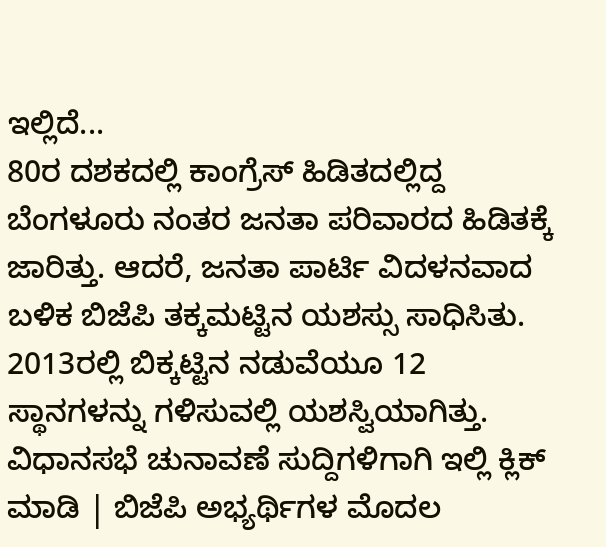ಇಲ್ಲಿದೆ...
80ರ ದಶಕದಲ್ಲಿ ಕಾಂಗ್ರೆಸ್ ಹಿಡಿತದಲ್ಲಿದ್ದ ಬೆಂಗಳೂರು ನಂತರ ಜನತಾ ಪರಿವಾರದ ಹಿಡಿತಕ್ಕೆ ಜಾರಿತ್ತು. ಆದರೆ, ಜನತಾ ಪಾರ್ಟಿ ವಿದಳನವಾದ ಬಳಿಕ ಬಿಜೆಪಿ ತಕ್ಕಮಟ್ಟಿನ ಯಶಸ್ಸು ಸಾಧಿಸಿತು. 2013ರಲ್ಲಿ ಬಿಕ್ಕಟ್ಟಿನ ನಡುವೆಯೂ 12 ಸ್ಥಾನಗಳನ್ನು ಗಳಿಸುವಲ್ಲಿ ಯಶಸ್ವಿಯಾಗಿತ್ತು.
ವಿಧಾನಸಭೆ ಚುನಾವಣೆ ಸುದ್ದಿಗಳಿಗಾಗಿ ಇಲ್ಲಿ ಕ್ಲಿಕ್ ಮಾಡಿ | ಬಿಜೆಪಿ ಅಭ್ಯರ್ಥಿಗಳ ಮೊದಲ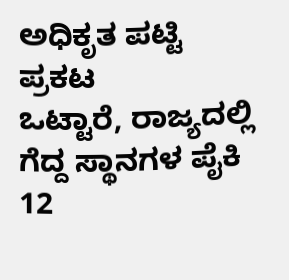ಅಧಿಕೃತ ಪಟ್ಟಿ ಪ್ರಕಟ
ಒಟ್ಟಾರೆ, ರಾಜ್ಯದಲ್ಲಿ ಗೆದ್ದ ಸ್ಥಾನಗಳ ಪೈಕಿ 12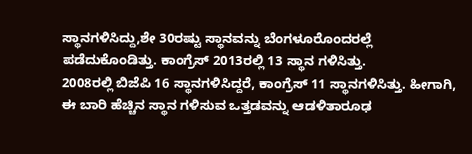ಸ್ಥಾನಗಳಿಸಿದ್ದು,ಶೇ 30ರಷ್ಟು ಸ್ಥಾನವನ್ನು ಬೆಂಗಳೂರೊಂದರಲ್ಲೆ ಪಡೆದುಕೊಂಡಿತ್ತು. ಕಾಂಗ್ರೆಸ್ 2013ರಲ್ಲಿ 13 ಸ್ಥಾನ ಗಳಿಸಿತ್ತು.
2008ರಲ್ಲಿ ಬಿಜೆಪಿ 16 ಸ್ಥಾನಗಳಿಸಿದ್ದರೆ, ಕಾಂಗ್ರೆಸ್ 11 ಸ್ಥಾನಗಳಿಸಿತ್ತು. ಹೀಗಾಗಿ, ಈ ಬಾರಿ ಹೆಚ್ಚಿನ ಸ್ಥಾನ ಗಳಿಸುವ ಒತ್ತಡವನ್ನು ಆಡಳಿತಾರೂಢ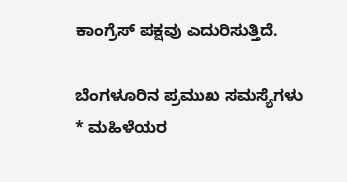ಕಾಂಗ್ರೆಸ್ ಪಕ್ಷವು ಎದುರಿಸುತ್ತಿದೆ.

ಬೆಂಗಳೂರಿನ ಪ್ರಮುಖ ಸಮಸ್ಯೆಗಳು
* ಮಹಿಳೆಯರ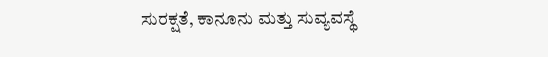ಸುರಕ್ಷತೆ, ಕಾನೂನು ಮತ್ತು ಸುವ್ಯವಸ್ಥೆ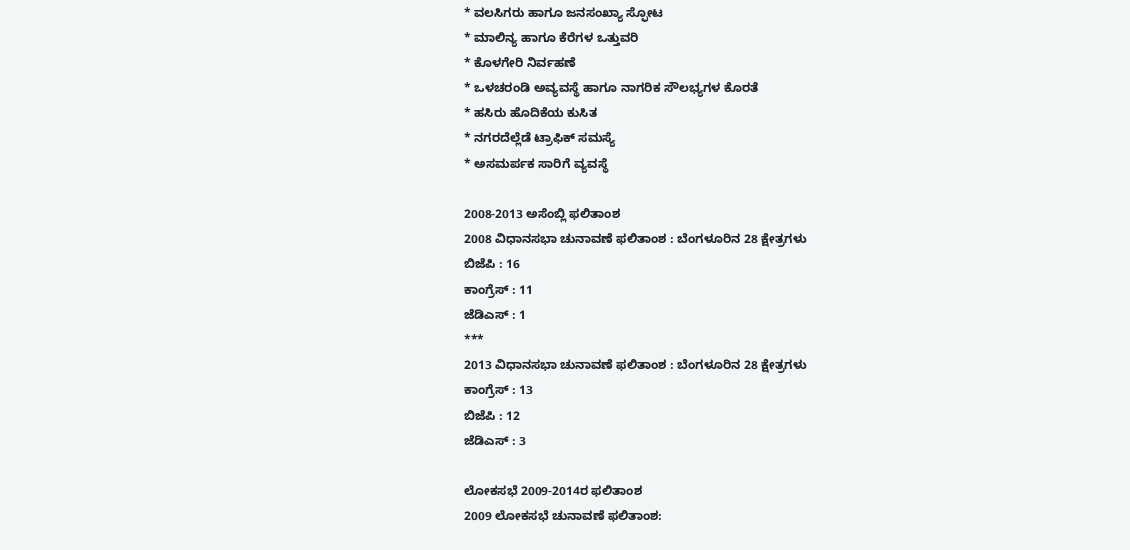* ವಲಸಿಗರು ಹಾಗೂ ಜನಸಂಖ್ಯಾ ಸ್ಫೋಟ
* ಮಾಲಿನ್ಯ ಹಾಗೂ ಕೆರೆಗಳ ಒತ್ತುವರಿ
* ಕೊಳಗೇರಿ ನಿರ್ವಹಣೆ
* ಒಳಚರಂಡಿ ಅವ್ಯವಸ್ಥೆ ಹಾಗೂ ನಾಗರಿಕ ಸೌಲಭ್ಯಗಳ ಕೊರತೆ
* ಹಸಿರು ಹೊದಿಕೆಯ ಕುಸಿತ
* ನಗರದೆಲ್ಲೆಡೆ ಟ್ರಾಫಿಕ್ ಸಮಸ್ಯೆ
* ಅಸಮರ್ಪಕ ಸಾರಿಗೆ ವ್ಯವಸ್ಥೆ

2008-2013 ಅಸೆಂಬ್ಲಿ ಫಲಿತಾಂಶ
2008 ವಿಧಾನಸಭಾ ಚುನಾವಣೆ ಫಲಿತಾಂಶ : ಬೆಂಗಳೂರಿನ 28 ಕ್ಷೇತ್ರಗಳು
ಬಿಜೆಪಿ : 16
ಕಾಂಗ್ರೆಸ್ : 11
ಜೆಡಿಎಸ್ : 1
***
2013 ವಿಧಾನಸಭಾ ಚುನಾವಣೆ ಫಲಿತಾಂಶ : ಬೆಂಗಳೂರಿನ 28 ಕ್ಷೇತ್ರಗಳು
ಕಾಂಗ್ರೆಸ್ : 13
ಬಿಜೆಪಿ : 12
ಜೆಡಿಎಸ್ : 3

ಲೋಕಸಭೆ 2009-2014ರ ಫಲಿತಾಂಶ
2009 ಲೋಕಸಭೆ ಚುನಾವಣೆ ಫಲಿತಾಂಶ: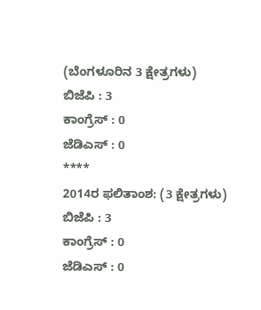(ಬೆಂಗಳೂರಿನ 3 ಕ್ಷೇತ್ರಗಳು)
ಬಿಜೆಪಿ : 3
ಕಾಂಗ್ರೆಸ್ : 0
ಜೆಡಿಎಸ್ : 0
****
2014ರ ಫಲಿತಾಂಶ: (3 ಕ್ಷೇತ್ರಗಳು)
ಬಿಜೆಪಿ : 3
ಕಾಂಗ್ರೆಸ್ : 0
ಜೆಡಿಎಸ್ : 0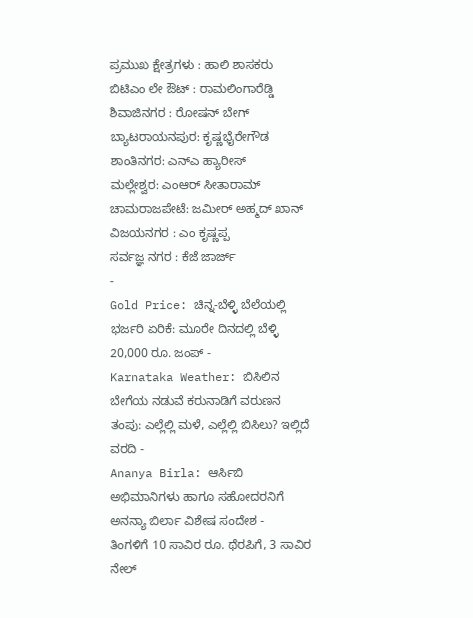ಪ್ರಮುಖ ಕ್ಷೇತ್ರಗಳು : ಹಾಲಿ ಶಾಸಕರು
ಬಿಟಿಎಂ ಲೇ ಔಟ್ : ರಾಮಲಿಂಗಾರೆಡ್ಡಿ
ಶಿವಾಜಿನಗರ : ರೋಷನ್ ಬೇಗ್
ಬ್ಯಾಟರಾಯನಪುರ: ಕೃಷ್ಣಭೈರೇಗೌಡ
ಶಾಂತಿನಗರ: ಎನ್ಎ ಹ್ಯಾರೀಸ್
ಮಲ್ಲೇಶ್ವರ: ಎಂಆರ್ ಸೀತಾರಾಮ್
ಚಾಮರಾಜಪೇಟೆ: ಜಮೀರ್ ಅಹ್ಮದ್ ಖಾನ್
ವಿಜಯನಗರ : ಎಂ ಕೃಷ್ಣಪ್ಪ
ಸರ್ವಜ್ಞ ನಗರ : ಕೆಜೆ ಜಾರ್ಜ್
-
Gold Price: ಚಿನ್ನ-ಬೆಳ್ಳಿ ಬೆಲೆಯಲ್ಲಿ ಭರ್ಜರಿ ಏರಿಕೆ: ಮೂರೇ ದಿನದಲ್ಲಿ ಬೆಳ್ಳಿ 20,000 ರೂ. ಜಂಪ್ -
Karnataka Weather: ಬಿಸಿಲಿನ ಬೇಗೆಯ ನಡುವೆ ಕರುನಾಡಿಗೆ ವರುಣನ ತಂಪು: ಎಲ್ಲೆಲ್ಲಿ ಮಳೆ, ಎಲ್ಲೆಲ್ಲಿ ಬಿಸಿಲು? ಇಲ್ಲಿದೆ ವರದಿ -
Ananya Birla: ಆರ್ಸಿಬಿ ಅಭಿಮಾನಿಗಳು ಹಾಗೂ ಸಹೋದರನಿಗೆ ಅನನ್ಯಾ ಬಿರ್ಲಾ ವಿಶೇಷ ಸಂದೇಶ -
ತಿಂಗಳಿಗೆ 10 ಸಾವಿರ ರೂ. ಥೆರಪಿಗೆ, 3 ಸಾವಿರ ನೇಲ್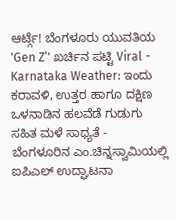ಆರ್ಟ್ಗೆ! ಬೆಂಗಳೂರು ಯುವತಿಯ 'Gen Z’' ಖರ್ಚಿನ ಪಟ್ಟಿ Viral -
Karnataka Weather: ಇಂದು ಕರಾವಳಿ, ಉತ್ತರ ಹಾಗೂ ದಕ್ಷಿಣ ಒಳನಾಡಿನ ಹಲವೆಡೆ ಗುಡುಗು ಸಹಿತ ಮಳೆ ಸಾಧ್ಯತೆ -
ಬೆಂಗಳೂರಿನ ಎಂ.ಚಿನ್ನಸ್ವಾಮಿಯಲ್ಲಿ ಐಪಿಎಲ್ ಉದ್ಘಾಟನಾ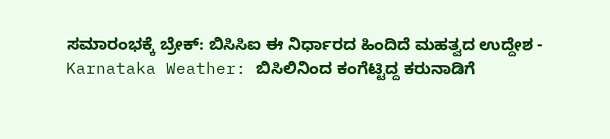ಸಮಾರಂಭಕ್ಕೆ ಬ್ರೇಕ್: ಬಿಸಿಸಿಐ ಈ ನಿರ್ಧಾರದ ಹಿಂದಿದೆ ಮಹತ್ವದ ಉದ್ದೇಶ -
Karnataka Weather: ಬಿಸಿಲಿನಿಂದ ಕಂಗೆಟ್ಟಿದ್ದ ಕರುನಾಡಿಗೆ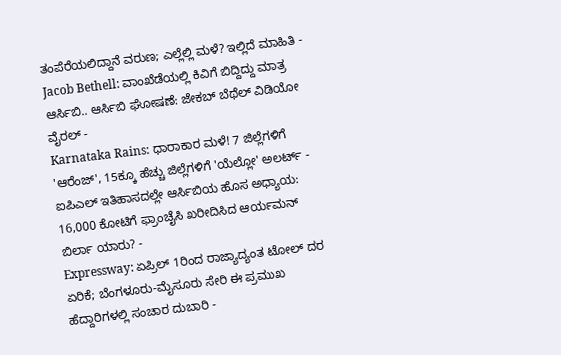ತಂಪೆರೆಯಲಿದ್ದಾನೆ ವರುಣ; ಎಲ್ಲೆಲ್ಲಿ ಮಳೆ? ಇಲ್ಲಿದೆ ಮಾಹಿತಿ -
Jacob Bethell: ವಾಂಖೆಡೆಯಲ್ಲಿ ಕಿವಿಗೆ ಬಿದ್ದಿದ್ದು ಮಾತ್ರ ಆರ್ಸಿಬಿ.. ಆರ್ಸಿಬಿ ಘೋಷಣೆ: ಜೇಕಬ್ ಬೆಥೆಲ್ ವಿಡಿಯೋ ವೈರಲ್ -
Karnataka Rains: ಧಾರಾಕಾರ ಮಳೆ! 7 ಜಿಲ್ಲೆಗಳಿಗೆ 'ಆರೆಂಜ್', 15ಕ್ಕೂ ಹೆಚ್ಚು ಜಿಲ್ಲೆಗಳಿಗೆ 'ಯೆಲ್ಲೋ' ಅಲರ್ಟ್ -
ಐಪಿಎಲ್ ಇತಿಹಾಸದಲ್ಲೇ ಆರ್ಸಿಬಿಯ ಹೊಸ ಅಧ್ಯಾಯ: 16,000 ಕೋಟಿಗೆ ಫ್ರಾಂಚೈಸಿ ಖರೀದಿಸಿದ ಆರ್ಯಮನ್ ಬಿರ್ಲಾ ಯಾರು? -
Expressway: ಏಪ್ರಿಲ್ 1ರಿಂದ ರಾಜ್ಯಾದ್ಯಂತ ಟೋಲ್ ದರ ಏರಿಕೆ; ಬೆಂಗಳೂರು-ಮೈಸೂರು ಸೇರಿ ಈ ಪ್ರಮುಖ ಹೆದ್ದಾರಿಗಳಲ್ಲಿ ಸಂಚಾರ ದುಬಾರಿ -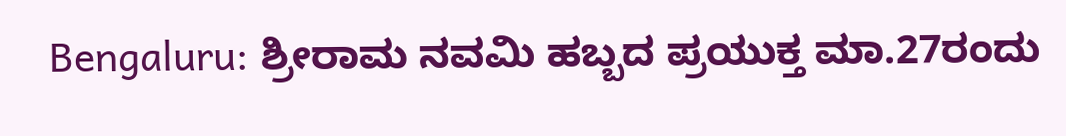Bengaluru: ಶ್ರೀರಾಮ ನವಮಿ ಹಬ್ಬದ ಪ್ರಯುಕ್ತ ಮಾ.27ರಂದು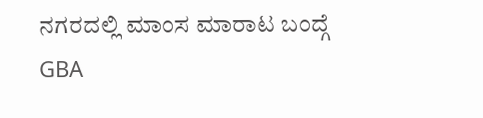ನಗರದಲ್ಲಿ ಮಾಂಸ ಮಾರಾಟ ಬಂದ್ಗೆ GBA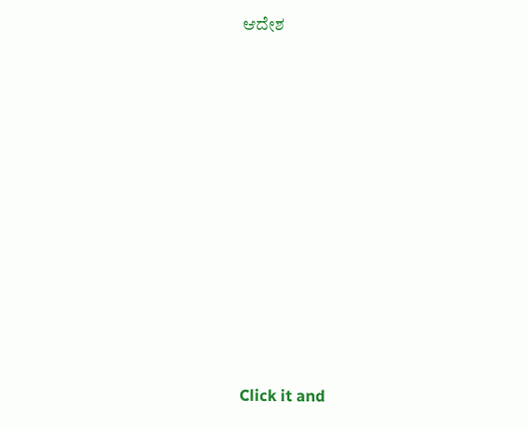ಆದೇಶ












Click it and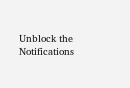Unblock the Notifications